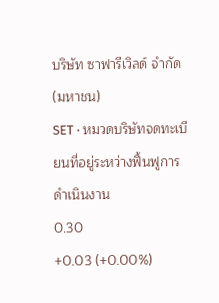บริษัท ซาฟารีเวิลด์ จำกัด (มหาชน)
SET · หมวดบริษัทจดทะเบียนที่อยู่ระหว่างฟื้นฟูการดำเนินงาน
0.30
+0.03 (+0.00%)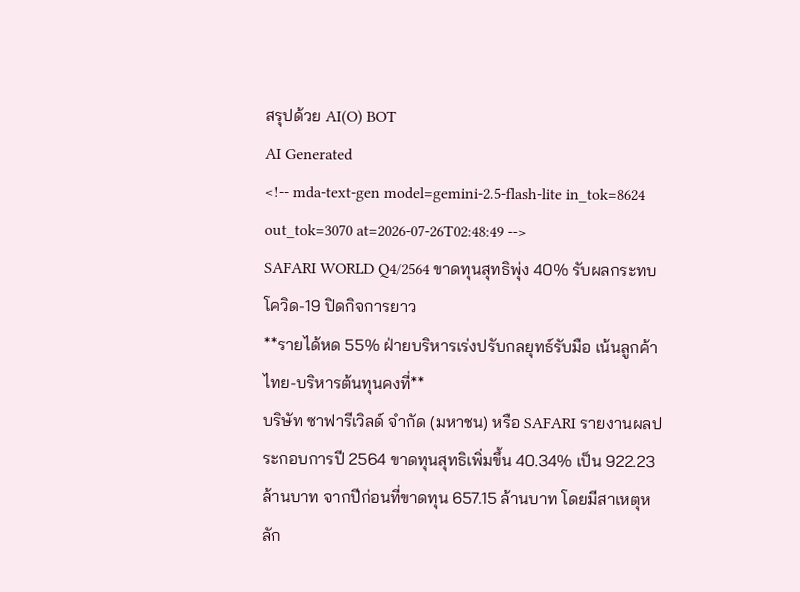สรุปด้วย AI(O) BOT
AI Generated
<!-- mda-text-gen model=gemini-2.5-flash-lite in_tok=8624 out_tok=3070 at=2026-07-26T02:48:49 -->
SAFARI WORLD Q4/2564 ขาดทุนสุทธิพุ่ง 40% รับผลกระทบโควิด-19 ปิดกิจการยาว
**รายได้หด 55% ฝ่ายบริหารเร่งปรับกลยุทธ์รับมือ เน้นลูกค้าไทย-บริหารต้นทุนคงที่**
บริษัท ซาฟารีเวิลด์ จำกัด (มหาชน) หรือ SAFARI รายงานผลประกอบการปี 2564 ขาดทุนสุทธิเพิ่มขึ้น 40.34% เป็น 922.23 ล้านบาท จากปีก่อนที่ขาดทุน 657.15 ล้านบาท โดยมีสาเหตุหลัก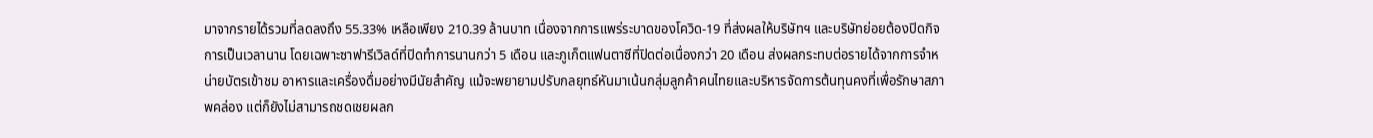มาจากรายได้รวมที่ลดลงถึง 55.33% เหลือเพียง 210.39 ล้านบาท เนื่องจากการแพร่ระบาดของโควิด-19 ที่ส่งผลให้บริษัทฯ และบริษัทย่อยต้องปิดกิจการเป็นเวลานาน โดยเฉพาะซาฟารีเวิลด์ที่ปิดทำการนานกว่า 5 เดือน และภูเก็ตแฟนตาซีที่ปิดต่อเนื่องกว่า 20 เดือน ส่งผลกระทบต่อรายได้จากการจำหน่ายบัตรเข้าชม อาหารและเครื่องดื่มอย่างมีนัยสำคัญ แม้จะพยายามปรับกลยุทธ์หันมาเน้นกลุ่มลูกค้าคนไทยและบริหารจัดการต้นทุนคงที่เพื่อรักษาสภาพคล่อง แต่ก็ยังไม่สามารถชดเชยผลก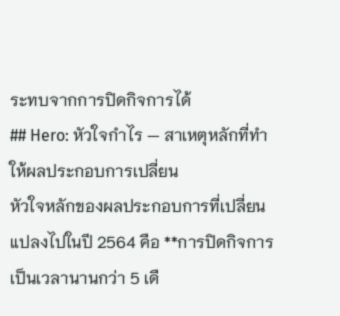ระทบจากการปิดกิจการได้
## Hero: หัวใจกำไร — สาเหตุหลักที่ทำให้ผลประกอบการเปลี่ยน
หัวใจหลักของผลประกอบการที่เปลี่ยนแปลงไปในปี 2564 คือ **การปิดกิจการเป็นเวลานานกว่า 5 เดื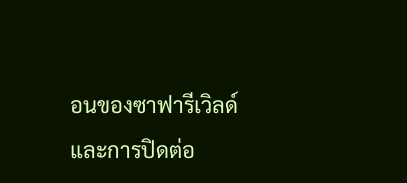อนของซาฟารีเวิลด์ และการปิดต่อ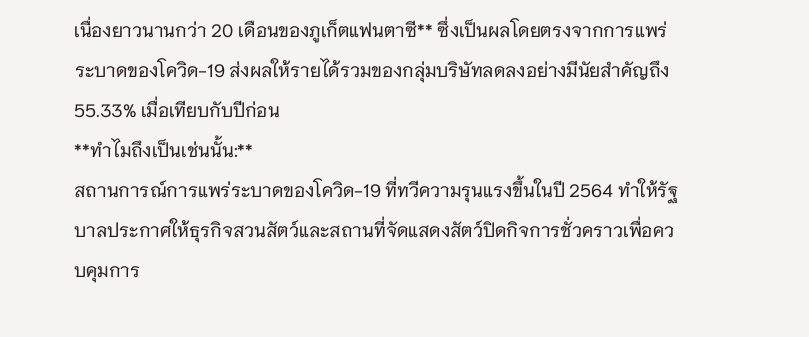เนื่องยาวนานกว่า 20 เดือนของภูเก็ตแฟนตาซี** ซึ่งเป็นผลโดยตรงจากการแพร่ระบาดของโควิด-19 ส่งผลให้รายได้รวมของกลุ่มบริษัทลดลงอย่างมีนัยสำคัญถึง 55.33% เมื่อเทียบกับปีก่อน
**ทำไมถึงเป็นเช่นนั้น:**
สถานการณ์การแพร่ระบาดของโควิด-19 ที่ทวีความรุนแรงขึ้นในปี 2564 ทำให้รัฐบาลประกาศให้ธุรกิจสวนสัตว์และสถานที่จัดแสดงสัตว์ปิดกิจการชั่วคราวเพื่อควบคุมการ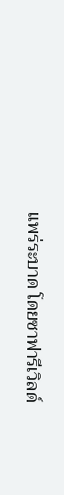แพร่ระบาด โดยซาฟารีเวิลด์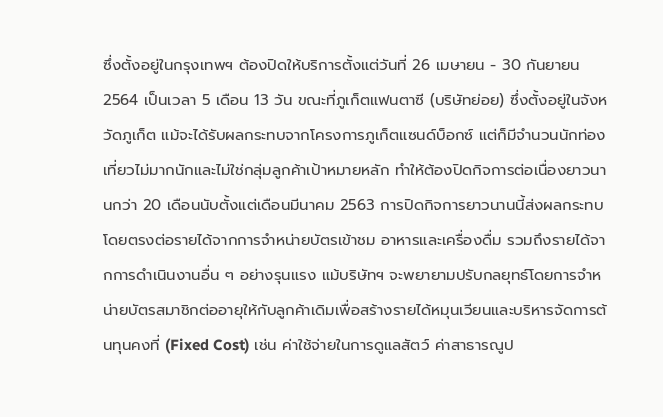ซึ่งตั้งอยู่ในกรุงเทพฯ ต้องปิดให้บริการตั้งแต่วันที่ 26 เมษายน - 30 กันยายน 2564 เป็นเวลา 5 เดือน 13 วัน ขณะที่ภูเก็ตแฟนตาซี (บริษัทย่อย) ซึ่งตั้งอยู่ในจังหวัดภูเก็ต แม้จะได้รับผลกระทบจากโครงการภูเก็ตแซนด์บ็อกซ์ แต่ก็มีจำนวนนักท่องเที่ยวไม่มากนักและไม่ใช่กลุ่มลูกค้าเป้าหมายหลัก ทำให้ต้องปิดกิจการต่อเนื่องยาวนานกว่า 20 เดือนนับตั้งแต่เดือนมีนาคม 2563 การปิดกิจการยาวนานนี้ส่งผลกระทบโดยตรงต่อรายได้จากการจำหน่ายบัตรเข้าชม อาหารและเครื่องดื่ม รวมถึงรายได้จากการดำเนินงานอื่น ๆ อย่างรุนแรง แม้บริษัทฯ จะพยายามปรับกลยุทธ์โดยการจำหน่ายบัตรสมาชิกต่ออายุให้กับลูกค้าเดิมเพื่อสร้างรายได้หมุนเวียนและบริหารจัดการต้นทุนคงที่ (Fixed Cost) เช่น ค่าใช้จ่ายในการดูแลสัตว์ ค่าสาธารณูป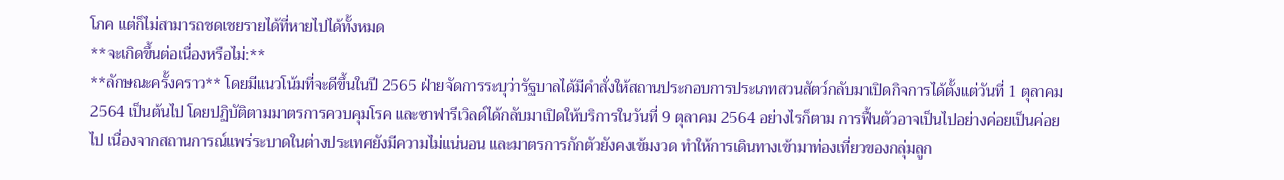โภค แต่ก็ไม่สามารถชดเชยรายได้ที่หายไปได้ทั้งหมด
**จะเกิดขึ้นต่อเนื่องหรือไม่:**
**ลักษณะครั้งคราว** โดยมีแนวโน้มที่จะดีขึ้นในปี 2565 ฝ่ายจัดการระบุว่ารัฐบาลได้มีคำสั่งให้สถานประกอบการประเภทสวนสัตว์กลับมาเปิดกิจการได้ตั้งแต่วันที่ 1 ตุลาคม 2564 เป็นต้นไป โดยปฏิบัติตามมาตรการควบคุมโรค และซาฟารีเวิลด์ได้กลับมาเปิดให้บริการในวันที่ 9 ตุลาคม 2564 อย่างไรก็ตาม การฟื้นตัวอาจเป็นไปอย่างค่อยเป็นค่อยไป เนื่องจากสถานการณ์แพร่ระบาดในต่างประเทศยังมีความไม่แน่นอน และมาตรการกักตัวยังคงเข้มงวด ทำให้การเดินทางเข้ามาท่องเที่ยวของกลุ่มลูก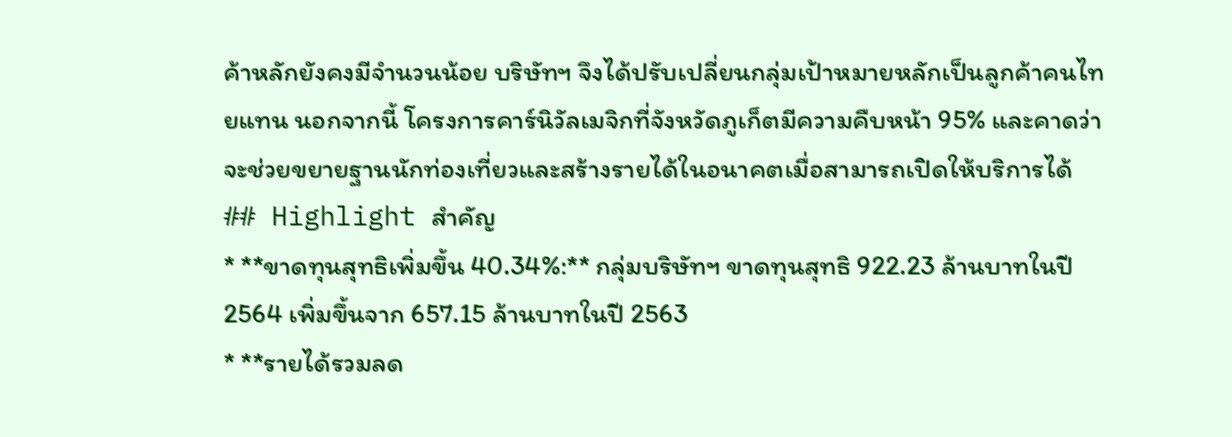ค้าหลักยังคงมีจำนวนน้อย บริษัทฯ จึงได้ปรับเปลี่ยนกลุ่มเป้าหมายหลักเป็นลูกค้าคนไทยแทน นอกจากนี้ โครงการคาร์นิวัลเมจิกที่จังหวัดภูเก็ตมีความคืบหน้า 95% และคาดว่าจะช่วยขยายฐานนักท่องเที่ยวและสร้างรายได้ในอนาคตเมื่อสามารถเปิดให้บริการได้
## Highlight สำคัญ
* **ขาดทุนสุทธิเพิ่มขึ้น 40.34%:** กลุ่มบริษัทฯ ขาดทุนสุทธิ 922.23 ล้านบาทในปี 2564 เพิ่มขึ้นจาก 657.15 ล้านบาทในปี 2563
* **รายได้รวมลด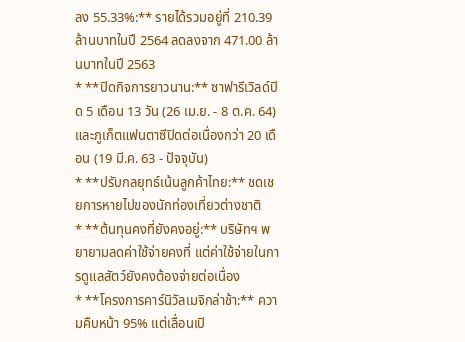ลง 55.33%:** รายได้รวมอยู่ที่ 210.39 ล้านบาทในปี 2564 ลดลงจาก 471.00 ล้านบาทในปี 2563
* **ปิดกิจการยาวนาน:** ซาฟารีเวิลด์ปิด 5 เดือน 13 วัน (26 เม.ย. - 8 ต.ค. 64) และภูเก็ตแฟนตาซีปิดต่อเนื่องกว่า 20 เดือน (19 มี.ค. 63 - ปัจจุบัน)
* **ปรับกลยุทธ์เน้นลูกค้าไทย:** ชดเชยการหายไปของนักท่องเที่ยวต่างชาติ
* **ต้นทุนคงที่ยังคงอยู่:** บริษัทฯ พยายามลดค่าใช้จ่ายคงที่ แต่ค่าใช้จ่ายในการดูแลสัตว์ยังคงต้องจ่ายต่อเนื่อง
* **โครงการคาร์นิวัลเมจิกล่าช้า:** ความคืบหน้า 95% แต่เลื่อนเปิ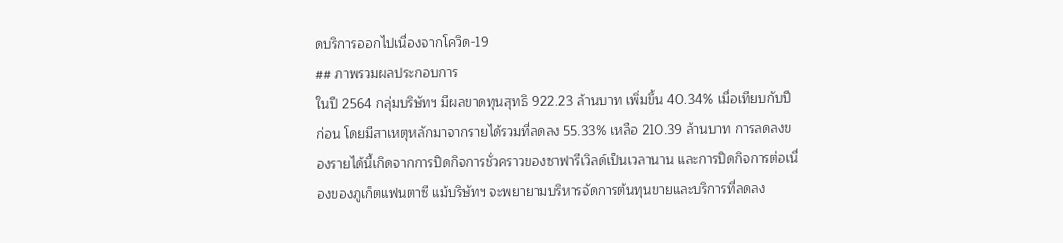ดบริการออกไปเนื่องจากโควิด-19
## ภาพรวมผลประกอบการ
ในปี 2564 กลุ่มบริษัทฯ มีผลขาดทุนสุทธิ 922.23 ล้านบาท เพิ่มขึ้น 40.34% เมื่อเทียบกับปีก่อน โดยมีสาเหตุหลักมาจากรายได้รวมที่ลดลง 55.33% เหลือ 210.39 ล้านบาท การลดลงของรายได้นี้เกิดจากการปิดกิจการชั่วคราวของซาฟารีเวิลด์เป็นเวลานาน และการปิดกิจการต่อเนื่องของภูเก็ตแฟนตาซี แม้บริษัทฯ จะพยายามบริหารจัดการต้นทุนขายและบริการที่ลดลง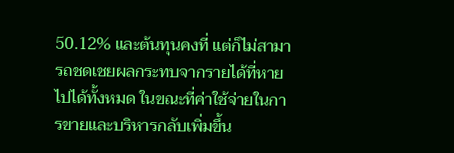50.12% และต้นทุนคงที่ แต่ก็ไม่สามารถชดเชยผลกระทบจากรายได้ที่หายไปได้ทั้งหมด ในขณะที่ค่าใช้จ่ายในการขายและบริหารกลับเพิ่มขึ้น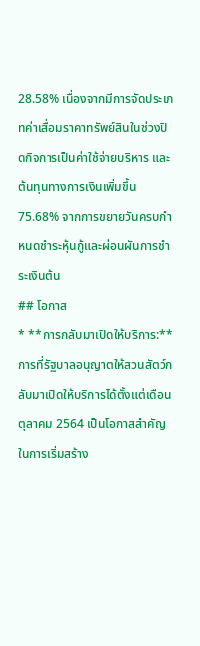28.58% เนื่องจากมีการจัดประเภทค่าเสื่อมราคาทรัพย์สินในช่วงปิดกิจการเป็นค่าใช้จ่ายบริหาร และต้นทุนทางการเงินเพิ่มขึ้น 75.68% จากการขยายวันครบกำหนดชำระหุ้นกู้และผ่อนผันการชำระเงินต้น
## โอกาส
* **การกลับมาเปิดให้บริการ:** การที่รัฐบาลอนุญาตให้สวนสัตว์กลับมาเปิดให้บริการได้ตั้งแต่เดือนตุลาคม 2564 เป็นโอกาสสำคัญในการเริ่มสร้าง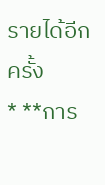รายได้อีกครั้ง
* **การ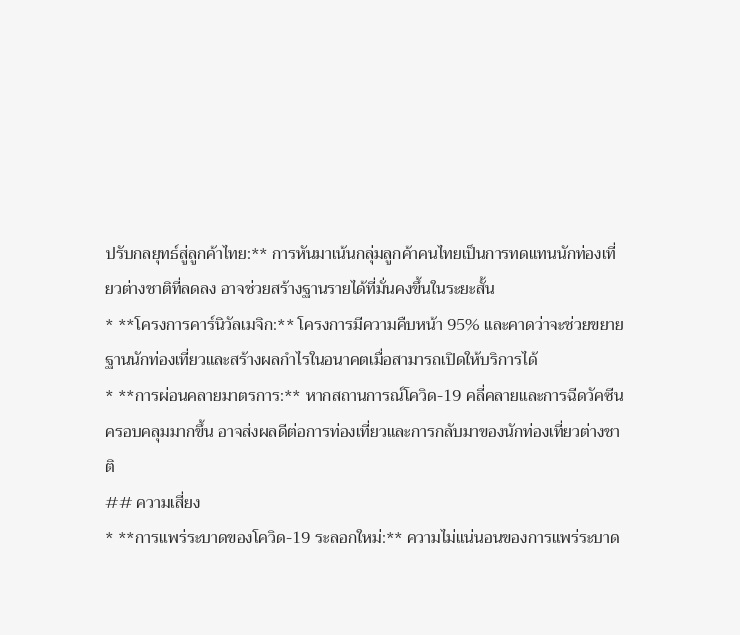ปรับกลยุทธ์สู่ลูกค้าไทย:** การหันมาเน้นกลุ่มลูกค้าคนไทยเป็นการทดแทนนักท่องเที่ยวต่างชาติที่ลดลง อาจช่วยสร้างฐานรายได้ที่มั่นคงขึ้นในระยะสั้น
* **โครงการคาร์นิวัลเมจิก:** โครงการมีความคืบหน้า 95% และคาดว่าจะช่วยขยายฐานนักท่องเที่ยวและสร้างผลกำไรในอนาคตเมื่อสามารถเปิดให้บริการได้
* **การผ่อนคลายมาตรการ:** หากสถานการณ์โควิด-19 คลี่คลายและการฉีดวัคซีนครอบคลุมมากขึ้น อาจส่งผลดีต่อการท่องเที่ยวและการกลับมาของนักท่องเที่ยวต่างชาติ
## ความเสี่ยง
* **การแพร่ระบาดของโควิด-19 ระลอกใหม่:** ความไม่แน่นอนของการแพร่ระบาด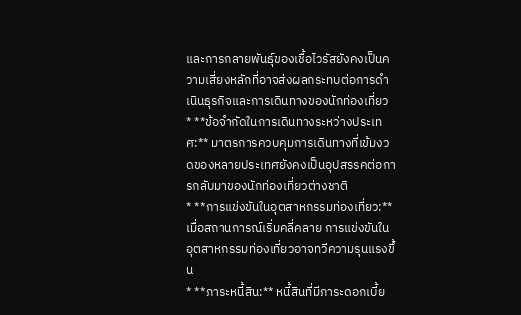และการกลายพันธุ์ของเชื้อไวรัสยังคงเป็นความเสี่ยงหลักที่อาจส่งผลกระทบต่อการดำเนินธุรกิจและการเดินทางของนักท่องเที่ยว
* **ข้อจำกัดในการเดินทางระหว่างประเทศ:** มาตรการควบคุมการเดินทางที่เข้มงวดของหลายประเทศยังคงเป็นอุปสรรคต่อการกลับมาของนักท่องเที่ยวต่างชาติ
* **การแข่งขันในอุตสาหกรรมท่องเที่ยว:** เมื่อสถานการณ์เริ่มคลี่คลาย การแข่งขันในอุตสาหกรรมท่องเที่ยวอาจทวีความรุนแรงขึ้น
* **ภาระหนี้สิน:** หนี้สินที่มีภาระดอกเบี้ย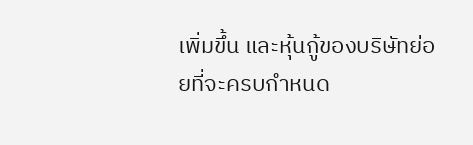เพิ่มขึ้น และหุ้นกู้ของบริษัทย่อยที่จะครบกำหนด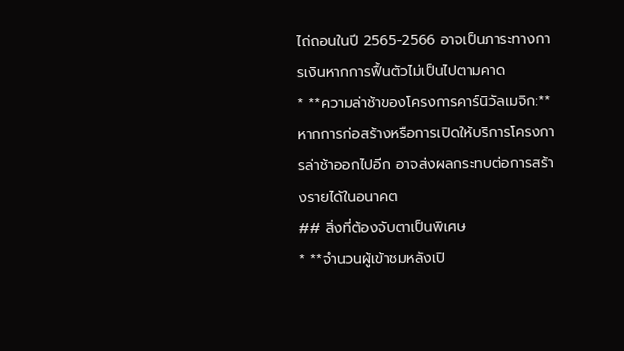ไถ่ถอนในปี 2565-2566 อาจเป็นภาระทางการเงินหากการฟื้นตัวไม่เป็นไปตามคาด
* **ความล่าช้าของโครงการคาร์นิวัลเมจิก:** หากการก่อสร้างหรือการเปิดให้บริการโครงการล่าช้าออกไปอีก อาจส่งผลกระทบต่อการสร้างรายได้ในอนาคต
## สิ่งที่ต้องจับตาเป็นพิเศษ
* **จำนวนผู้เข้าชมหลังเปิ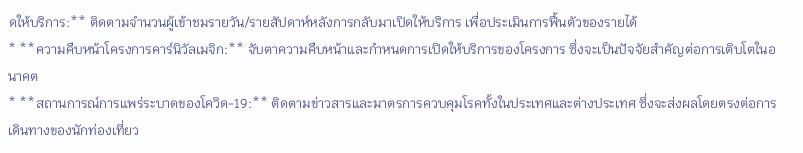ดให้บริการ:** ติดตามจำนวนผู้เข้าชมรายวัน/รายสัปดาห์หลังการกลับมาเปิดให้บริการ เพื่อประเมินการฟื้นตัวของรายได้
* **ความคืบหน้าโครงการคาร์นิวัลเมจิก:** จับตาความคืบหน้าและกำหนดการเปิดให้บริการของโครงการ ซึ่งจะเป็นปัจจัยสำคัญต่อการเติบโตในอนาคต
* **สถานการณ์การแพร่ระบาดของโควิด-19:** ติดตามข่าวสารและมาตรการควบคุมโรคทั้งในประเทศและต่างประเทศ ซึ่งจะส่งผลโดยตรงต่อการเดินทางของนักท่องเที่ยว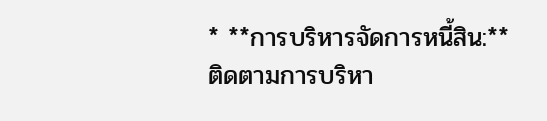* **การบริหารจัดการหนี้สิน:** ติดตามการบริหา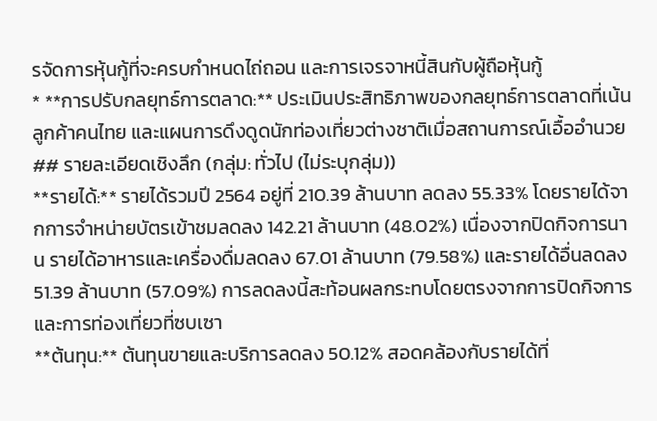รจัดการหุ้นกู้ที่จะครบกำหนดไถ่ถอน และการเจรจาหนี้สินกับผู้ถือหุ้นกู้
* **การปรับกลยุทธ์การตลาด:** ประเมินประสิทธิภาพของกลยุทธ์การตลาดที่เน้นลูกค้าคนไทย และแผนการดึงดูดนักท่องเที่ยวต่างชาติเมื่อสถานการณ์เอื้ออำนวย
## รายละเอียดเชิงลึก (กลุ่ม: ทั่วไป (ไม่ระบุกลุ่ม))
**รายได้:** รายได้รวมปี 2564 อยู่ที่ 210.39 ล้านบาท ลดลง 55.33% โดยรายได้จากการจำหน่ายบัตรเข้าชมลดลง 142.21 ล้านบาท (48.02%) เนื่องจากปิดกิจการนาน รายได้อาหารและเครื่องดื่มลดลง 67.01 ล้านบาท (79.58%) และรายได้อื่นลดลง 51.39 ล้านบาท (57.09%) การลดลงนี้สะท้อนผลกระทบโดยตรงจากการปิดกิจการและการท่องเที่ยวที่ซบเซา
**ต้นทุน:** ต้นทุนขายและบริการลดลง 50.12% สอดคล้องกับรายได้ที่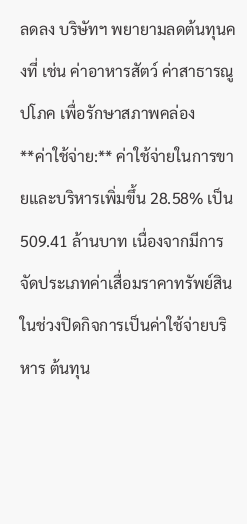ลดลง บริษัทฯ พยายามลดต้นทุนคงที่ เช่น ค่าอาหารสัตว์ ค่าสาธารณูปโภค เพื่อรักษาสภาพคล่อง
**ค่าใช้จ่าย:** ค่าใช้จ่ายในการขายและบริหารเพิ่มขึ้น 28.58% เป็น 509.41 ล้านบาท เนื่องจากมีการจัดประเภทค่าเสื่อมราคาทรัพย์สินในช่วงปิดกิจการเป็นค่าใช้จ่ายบริหาร ต้นทุน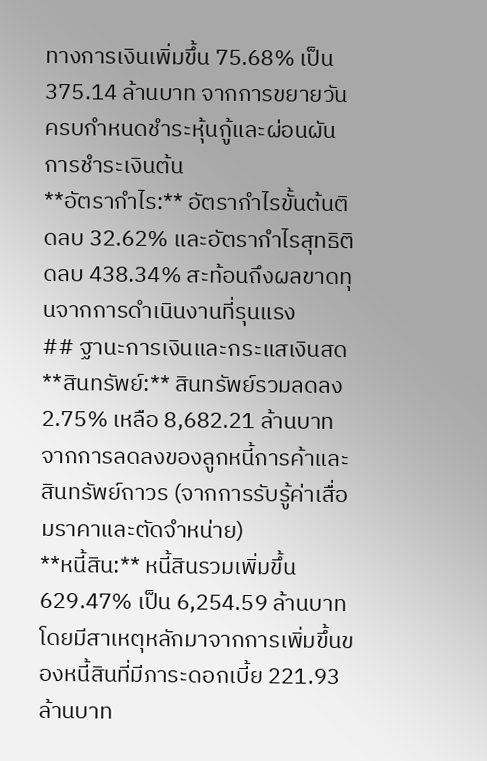ทางการเงินเพิ่มขึ้น 75.68% เป็น 375.14 ล้านบาท จากการขยายวันครบกำหนดชำระหุ้นกู้และผ่อนผันการชำระเงินต้น
**อัตรากำไร:** อัตรากำไรขั้นต้นติดลบ 32.62% และอัตรากำไรสุทธิติดลบ 438.34% สะท้อนถึงผลขาดทุนจากการดำเนินงานที่รุนแรง
## ฐานะการเงินและกระแสเงินสด
**สินทรัพย์:** สินทรัพย์รวมลดลง 2.75% เหลือ 8,682.21 ล้านบาท จากการลดลงของลูกหนี้การค้าและสินทรัพย์ถาวร (จากการรับรู้ค่าเสื่อมราคาและตัดจำหน่าย)
**หนี้สิน:** หนี้สินรวมเพิ่มขึ้น 629.47% เป็น 6,254.59 ล้านบาท โดยมีสาเหตุหลักมาจากการเพิ่มขึ้นของหนี้สินที่มีภาระดอกเบี้ย 221.93 ล้านบาท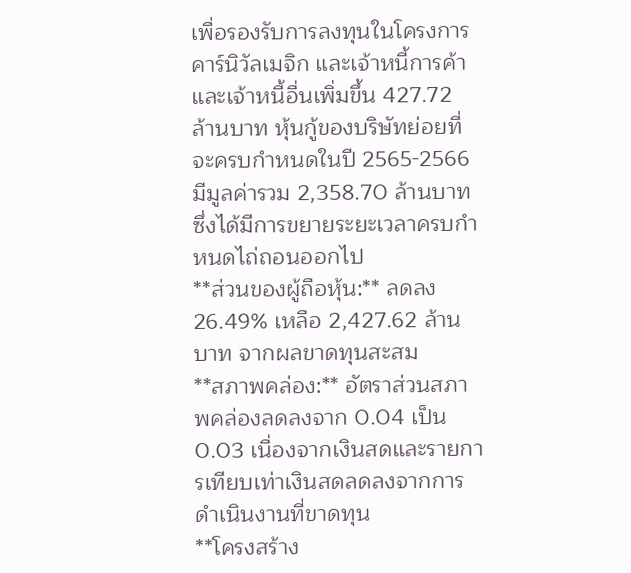เพื่อรองรับการลงทุนในโครงการคาร์นิวัลเมจิก และเจ้าหนี้การค้าและเจ้าหนี้อื่นเพิ่มขึ้น 427.72 ล้านบาท หุ้นกู้ของบริษัทย่อยที่จะครบกำหนดในปี 2565-2566 มีมูลค่ารวม 2,358.70 ล้านบาท ซึ่งได้มีการขยายระยะเวลาครบกำหนดไถ่ถอนออกไป
**ส่วนของผู้ถือหุ้น:** ลดลง 26.49% เหลือ 2,427.62 ล้านบาท จากผลขาดทุนสะสม
**สภาพคล่อง:** อัตราส่วนสภาพคล่องลดลงจาก 0.04 เป็น 0.03 เนื่องจากเงินสดและรายการเทียบเท่าเงินสดลดลงจากการดำเนินงานที่ขาดทุน
**โครงสร้าง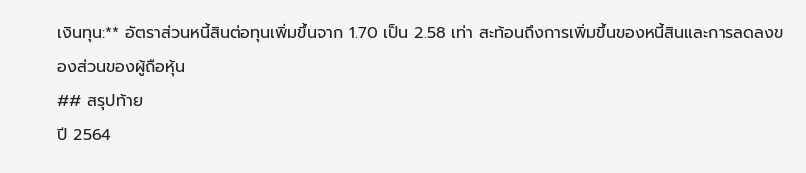เงินทุน:** อัตราส่วนหนี้สินต่อทุนเพิ่มขึ้นจาก 1.70 เป็น 2.58 เท่า สะท้อนถึงการเพิ่มขึ้นของหนี้สินและการลดลงของส่วนของผู้ถือหุ้น
## สรุปท้าย
ปี 2564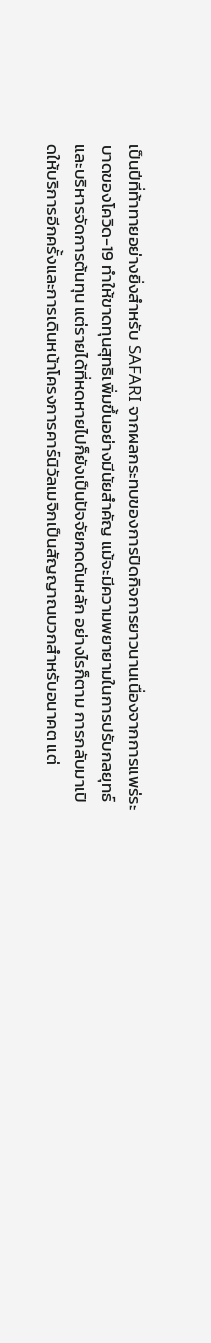เป็นปีที่ท้าทายอย่างยิ่งสำหรับ SAFARI จากผลกระทบของการปิดกิจการยาวนานเนื่องจากการแพร่ระบาดของโควิด-19 ทำให้ขาดทุนสุทธิเพิ่มขึ้นอย่างมีนัยสำคัญ แม้จะมีความพยายามในการปรับกลยุทธ์และบริหารจัดการต้นทุน แต่รายได้ที่หดหายไปก็ยังเป็นปัจจัยกดดันหลัก อย่างไรก็ตาม การกลับมาเปิดให้บริการอีกครั้งและการเดินหน้าโครงการคาร์นิวัลเมจิกเป็นสัญญาณบวกสำหรับอนาคต แต่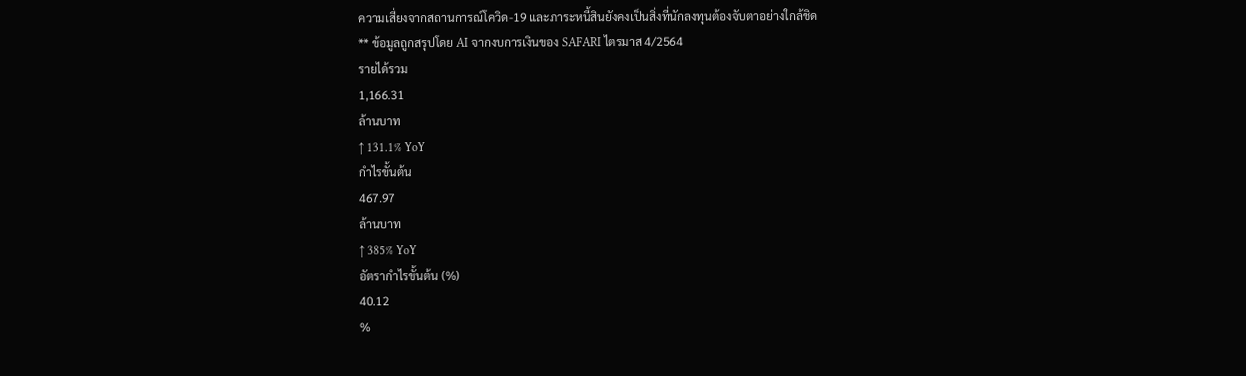ความเสี่ยงจากสถานการณ์โควิด-19 และภาระหนี้สินยังคงเป็นสิ่งที่นักลงทุนต้องจับตาอย่างใกล้ชิด
** ข้อมูลถูกสรุปโดย AI จากงบการเงินของ SAFARI ไตรมาส 4/2564
รายได้รวม
1,166.31
ล้านบาท
↑ 131.1% YoY
กำไรขั้นต้น
467.97
ล้านบาท
↑ 385% YoY
อัตรากำไรขั้นต้น (%)
40.12
%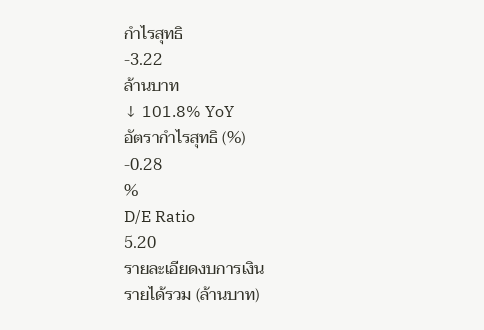กำไรสุทธิ
-3.22
ล้านบาท
↓ 101.8% YoY
อัตรากำไรสุทธิ (%)
-0.28
%
D/E Ratio
5.20
รายละเอียดงบการเงิน
รายได้รวม (ล้านบาท)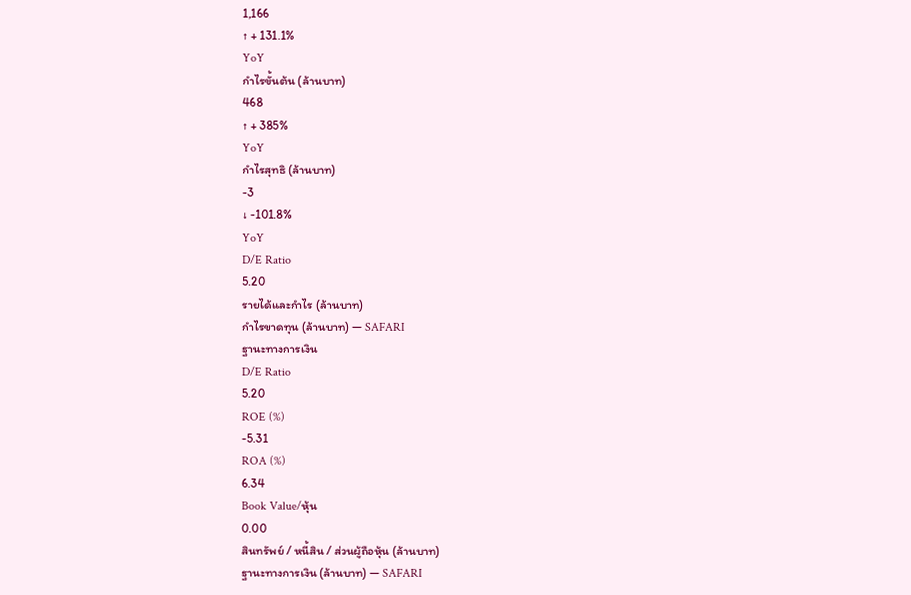1,166
↑ + 131.1%
YoY
กำไรขั้นต้น (ล้านบาท)
468
↑ + 385%
YoY
กำไรสุทธิ (ล้านบาท)
-3
↓ -101.8%
YoY
D/E Ratio
5.20
รายได้และกำไร (ล้านบาท)
กำไรขาดทุน (ล้านบาท) — SAFARI
ฐานะทางการเงิน
D/E Ratio
5.20
ROE (%)
-5.31
ROA (%)
6.34
Book Value/หุ้น
0.00
สินทรัพย์ / หนี้สิน / ส่วนผู้ถือหุ้น (ล้านบาท)
ฐานะทางการเงิน (ล้านบาท) — SAFARI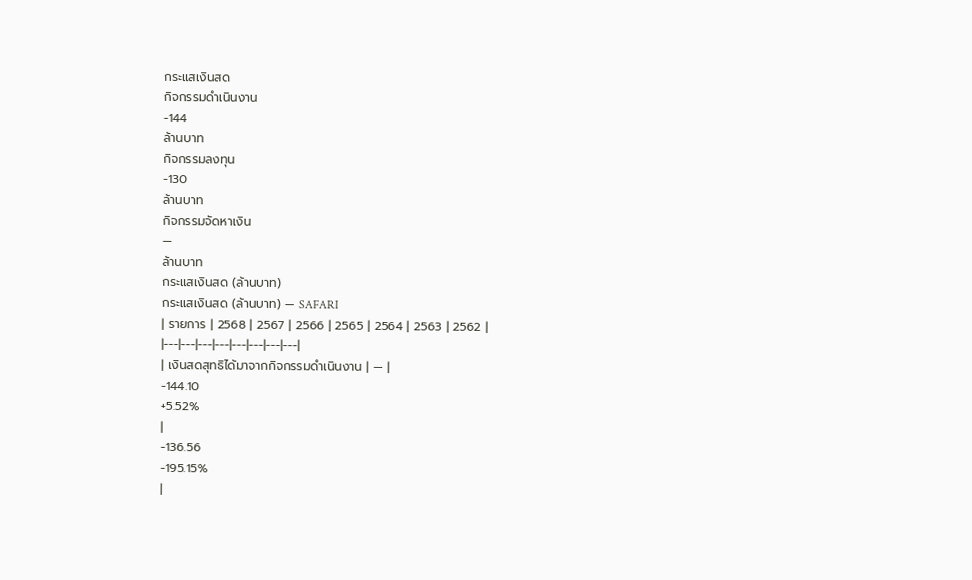กระแสเงินสด
กิจกรรมดำเนินงาน
-144
ล้านบาท
กิจกรรมลงทุน
-130
ล้านบาท
กิจกรรมจัดหาเงิน
—
ล้านบาท
กระแสเงินสด (ล้านบาท)
กระแสเงินสด (ล้านบาท) — SAFARI
| รายการ | 2568 | 2567 | 2566 | 2565 | 2564 | 2563 | 2562 |
|---|---|---|---|---|---|---|---|
| เงินสดสุทธิได้มาจากกิจกรรมดำเนินงาน | — |
-144.10
+5.52%
|
-136.56
-195.15%
|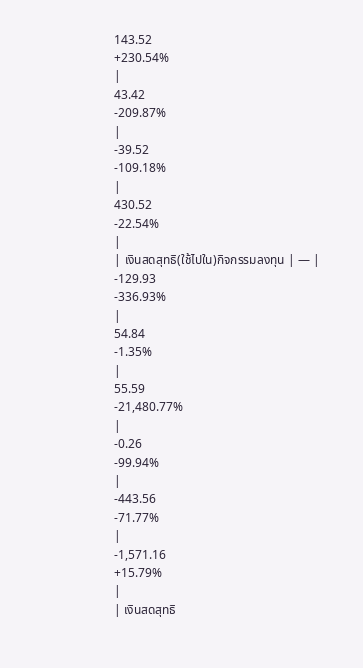143.52
+230.54%
|
43.42
-209.87%
|
-39.52
-109.18%
|
430.52
-22.54%
|
| เงินสดสุทธิ(ใช้ไปใน)กิจกรรมลงทุน | — |
-129.93
-336.93%
|
54.84
-1.35%
|
55.59
-21,480.77%
|
-0.26
-99.94%
|
-443.56
-71.77%
|
-1,571.16
+15.79%
|
| เงินสดสุทธิ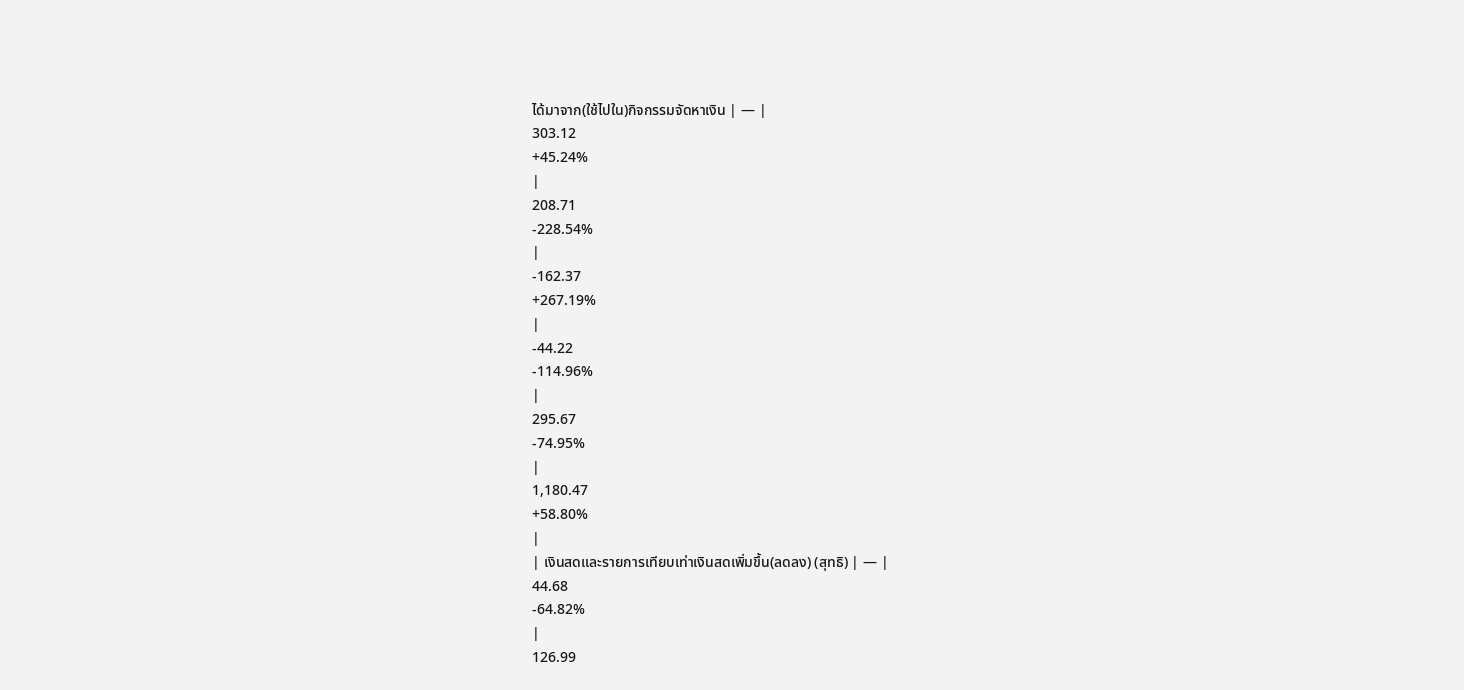ได้มาจาก(ใช้ไปใน)กิจกรรมจัดหาเงิน | — |
303.12
+45.24%
|
208.71
-228.54%
|
-162.37
+267.19%
|
-44.22
-114.96%
|
295.67
-74.95%
|
1,180.47
+58.80%
|
| เงินสดและรายการเทียบเท่าเงินสดเพิ่มขึ้น(ลดลง) (สุทธิ) | — |
44.68
-64.82%
|
126.99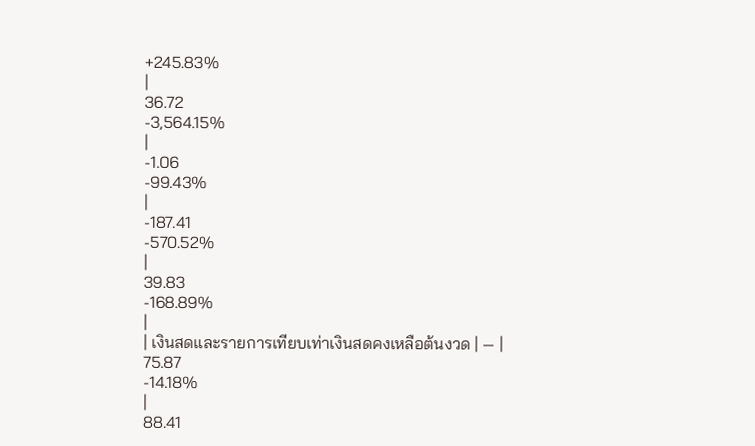+245.83%
|
36.72
-3,564.15%
|
-1.06
-99.43%
|
-187.41
-570.52%
|
39.83
-168.89%
|
| เงินสดและรายการเทียบเท่าเงินสดคงเหลือต้นงวด | — |
75.87
-14.18%
|
88.41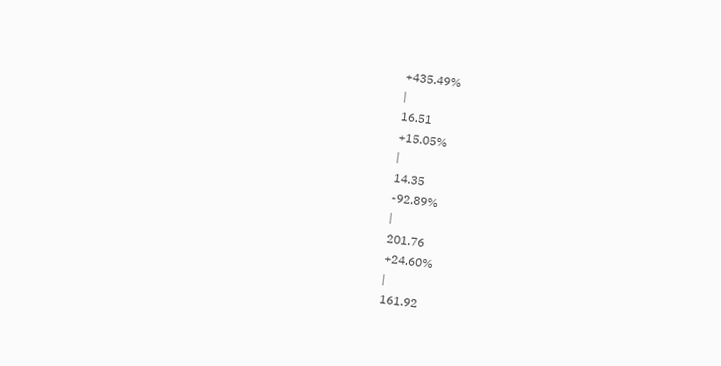+435.49%
|
16.51
+15.05%
|
14.35
-92.89%
|
201.76
+24.60%
|
161.92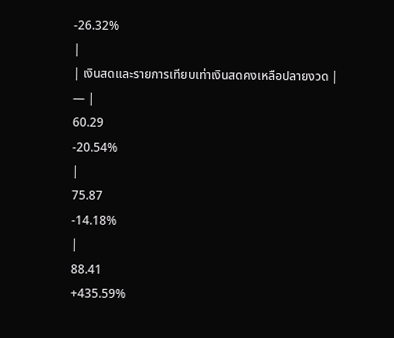-26.32%
|
| เงินสดและรายการเทียบเท่าเงินสดคงเหลือปลายงวด | — |
60.29
-20.54%
|
75.87
-14.18%
|
88.41
+435.59%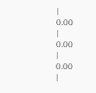|
0.00
|
0.00
|
0.00
|